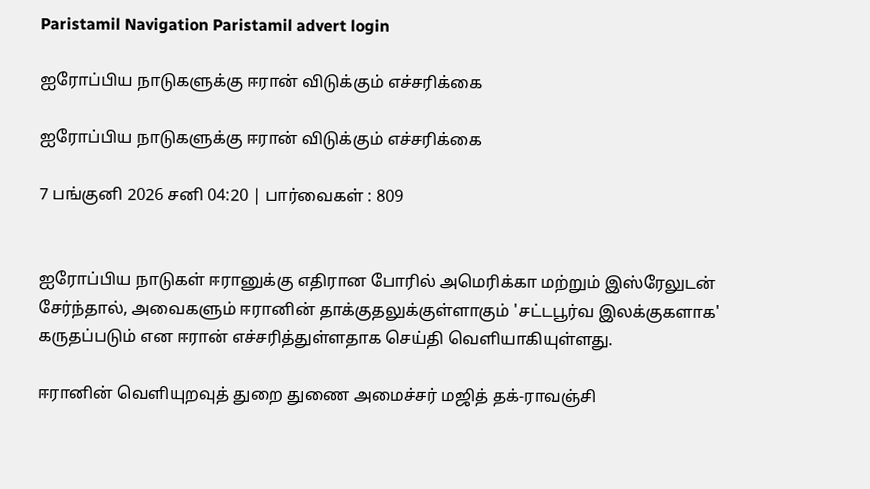Paristamil Navigation Paristamil advert login

ஐரோப்பிய நாடுகளுக்கு ஈரான் விடுக்கும் எச்சரிக்கை

ஐரோப்பிய நாடுகளுக்கு ஈரான் விடுக்கும் எச்சரிக்கை

7 பங்குனி 2026 சனி 04:20 | பார்வைகள் : 809


ஐரோப்பிய நாடுகள் ஈரானுக்கு எதிரான போரில் அமெரிக்கா மற்றும் இஸ்ரேலுடன் சேர்ந்தால், அவைகளும் ஈரானின் தாக்குதலுக்குள்ளாகும் 'சட்டபூர்வ இலக்குகளாக' கருதப்படும் என ஈரான் எச்சரித்துள்ளதாக செய்தி வெளியாகியுள்ளது.

ஈரானின் வெளியுறவுத் துறை துணை அமைச்சர் மஜித் தக்-ராவஞ்சி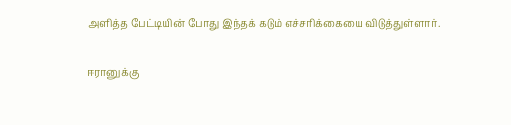அளித்த பேட்டியின் போது இந்தக் கடும் எச்சரிக்கையை விடுத்துள்ளார்.

ஈரானுக்கு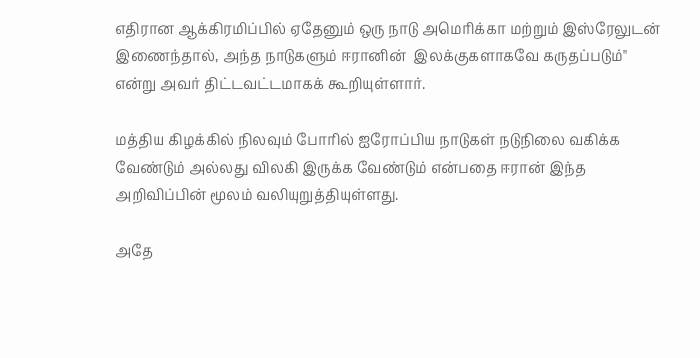எதிரான ஆக்கிரமிப்பில் ஏதேனும் ஒரு நாடு அமெரிக்கா மற்றும் இஸ்ரேலுடன் இணைந்தால், அந்த நாடுகளும் ஈரானின்  இலக்குகளாகவே கருதப்படும்" என்று அவர் திட்டவட்டமாகக் கூறியுள்ளார்.

மத்திய கிழக்கில் நிலவும் போரில் ஐரோப்பிய நாடுகள் நடுநிலை வகிக்க வேண்டும் அல்லது விலகி இருக்க வேண்டும் என்பதை ஈரான் இந்த அறிவிப்பின் மூலம் வலியுறுத்தியுள்ளது.

அதே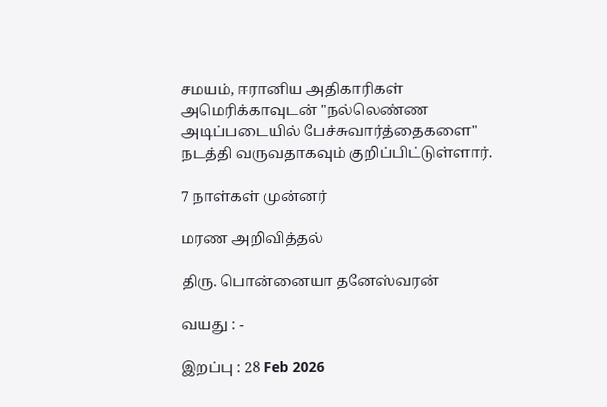சமயம், ஈரானிய அதிகாரிகள் அமெரிக்காவுடன் "நல்லெண்ண அடிப்படையில் பேச்சுவார்த்தைகளை" நடத்தி வருவதாகவும் குறிப்பிட்டுள்ளார்.

7 நாள்கள் முன்னர்

மரண அறிவித்தல்

திரு. பொன்னையா தனேஸ்வரன்

வயது : -

இறப்பு : 28 Feb 2026